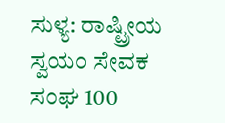ಸುಳ್ಯ: ರಾಷ್ಟ್ರೀಯ ಸ್ವಯಂ ಸೇವಕ ಸಂಘ 100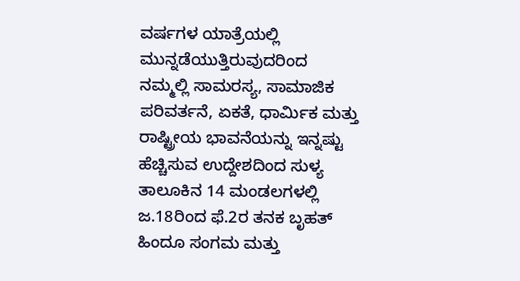ವರ್ಷಗಳ ಯಾತ್ರೆಯಲ್ಲಿ ಮುನ್ನಡೆಯುತ್ತಿರುವುದರಿಂದ
ನಮ್ಮಲ್ಲಿ ಸಾಮರಸ್ಯ, ಸಾಮಾಜಿಕ ಪರಿವರ್ತನೆ, ಏಕತೆ, ಧಾರ್ಮಿಕ ಮತ್ತು ರಾಷ್ಟ್ರೀಯ ಭಾವನೆಯನ್ನು ಇನ್ನಷ್ಟು ಹೆಚ್ಚಿಸುವ ಉದ್ದೇಶದಿಂದ ಸುಳ್ಯ ತಾಲೂಕಿನ 14 ಮಂಡಲಗಳಲ್ಲಿ ಜ.18ರಿಂದ ಫೆ.2ರ ತನಕ ಬೃಹತ್ ಹಿಂದೂ ಸಂಗಮ ಮತ್ತು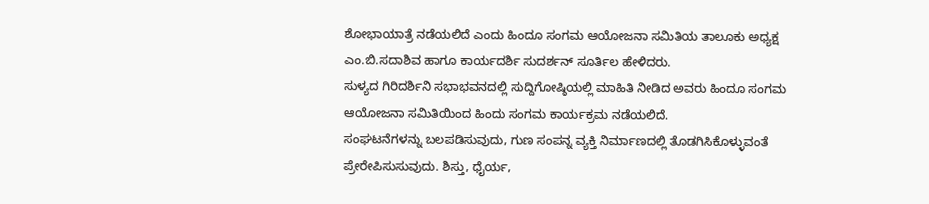ಶೋಭಾಯಾತ್ರೆ ನಡೆಯಲಿದೆ ಎಂದು ಹಿಂದೂ ಸಂಗಮ ಆಯೋಜನಾ ಸಮಿತಿಯ ತಾಲೂಕು ಅಧ್ಯಕ್ಷ ಎಂ.ಬಿ.ಸದಾಶಿವ ಹಾಗೂ ಕಾರ್ಯದರ್ಶಿ ಸುದರ್ಶನ್ ಸೂರ್ತಿಲ ಹೇಳಿದರು.
ಸುಳ್ಯದ ಗಿರಿದರ್ಶಿನಿ ಸಭಾಭವನದಲ್ಲಿ ಸುದ್ದಿಗೋಷ್ಠಿಯಲ್ಲಿ ಮಾಹಿತಿ ನೀಡಿದ ಅವರು ಹಿಂದೂ ಸಂಗಮ ಆಯೋಜನಾ ಸಮಿತಿಯಿಂದ ಹಿಂದು ಸಂಗಮ ಕಾರ್ಯಕ್ರಮ ನಡೆಯಲಿದೆ.
ಸಂಘಟನೆಗಳನ್ನು ಬಲಪಡಿಸುವುದು, ಗುಣ ಸಂಪನ್ನ ವ್ಯಕ್ತಿ ನಿರ್ಮಾಣದಲ್ಲಿ ತೊಡಗಿಸಿಕೊಳ್ಳುವಂತೆ ಪ್ರೇರೇಪಿಸುಸುವುದು. ಶಿಸ್ತು, ಧೈರ್ಯ,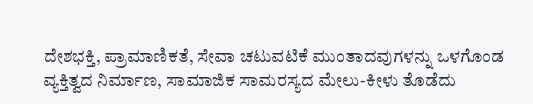ದೇಶಭಕ್ತಿ, ಪ್ರಾಮಾಣಿಕತೆ, ಸೇವಾ ಚಟುವಟಿಕೆ ಮುಂತಾದವುಗಳನ್ನು ಒಳಗೊಂಡ ವ್ಯಕ್ತಿತ್ವದ ನಿರ್ಮಾಣ, ಸಾಮಾಜಿಕ ಸಾಮರಸ್ಯದ ಮೇಲು-ಕೀಳು ತೊಡೆದು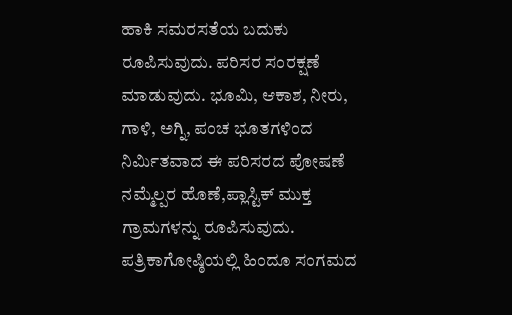ಹಾಕಿ ಸಮರಸತೆಯ ಬದುಕು ರೂಪಿಸುವುದು. ಪರಿಸರ ಸಂರಕ್ಷಣೆ ಮಾಡುವುದು. ಭೂಮಿ, ಆಕಾಶ, ನೀರು, ಗಾಳಿ, ಅಗ್ನಿ, ಪಂಚ ಭೂತಗಳಿಂದ ನಿರ್ಮಿತವಾದ ಈ ಪರಿಸರದ ಪೋಷಣೆ ನಮ್ಮೆಲ್ಪರ ಹೊಣೆ,ಪ್ಲಾಸ್ಟಿಕ್ ಮುಕ್ತ ಗ್ರಾಮಗಳನ್ನು ರೂಪಿಸುವುದು.
ಪತ್ರಿಕಾಗೋಷ್ಠಿಯಲ್ಲಿ ಹಿಂದೂ ಸಂಗಮದ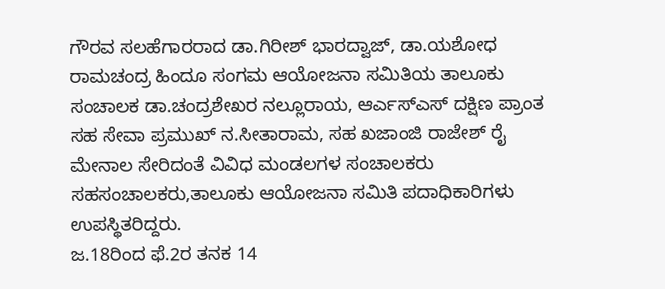ಗೌರವ ಸಲಹೆಗಾರರಾದ ಡಾ.ಗಿರೀಶ್ ಭಾರದ್ವಾಜ್, ಡಾ.ಯಶೋಧ ರಾಮಚಂದ್ರ ಹಿಂದೂ ಸಂಗಮ ಆಯೋಜನಾ ಸಮಿತಿಯ ತಾಲೂಕು ಸಂಚಾಲಕ ಡಾ.ಚಂದ್ರಶೇಖರ ನಲ್ಲೂರಾಯ, ಆರ್ಎಸ್ಎಸ್ ದಕ್ಷಿಣ ಪ್ರಾಂತ ಸಹ ಸೇವಾ ಪ್ರಮುಖ್ ನ.ಸೀತಾರಾಮ, ಸಹ ಖಜಾಂಜಿ ರಾಜೇಶ್ ರೈ ಮೇನಾಲ ಸೇರಿದಂತೆ ವಿವಿಧ ಮಂಡಲಗಳ ಸಂಚಾಲಕರು ಸಹಸಂಚಾಲಕರು,ತಾಲೂಕು ಆಯೋಜನಾ ಸಮಿತಿ ಪದಾಧಿಕಾರಿಗಳು ಉಪಸ್ಥಿತರಿದ್ದರು.
ಜ.18ರಿಂದ ಫೆ.2ರ ತನಕ 14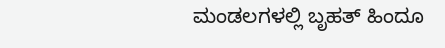ಮಂಡಲಗಳಲ್ಲಿ ಬೃಹತ್ ಹಿಂದೂ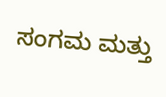ಸಂಗಮ ಮತ್ತು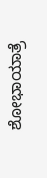ಶೋಭಾಯಾತ್ರೆ